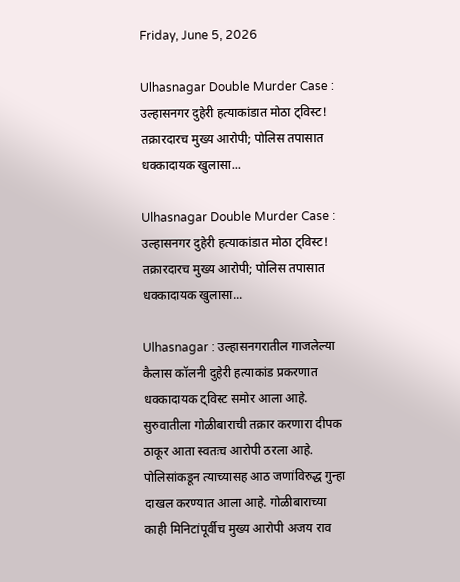Friday, June 5, 2026

Ulhasnagar Double Murder Case : उल्हासनगर दुहेरी हत्याकांडात मोठा ट्विस्ट! तक्रारदारच मुख्य आरोपी; पोलिस तपासात धक्कादायक खुलासा...

Ulhasnagar Double Murder Case : उल्हासनगर दुहेरी हत्याकांडात मोठा ट्विस्ट! तक्रारदारच मुख्य आरोपी; पोलिस तपासात धक्कादायक खुलासा...

Ulhasnagar : उल्हासनगरातील गाजलेल्या कैलास कॉलनी दुहेरी हत्याकांड प्रकरणात धक्कादायक ट्विस्ट समोर आला आहे. सुरुवातीला गोळीबाराची तक्रार करणारा दीपक ठाकूर आता स्वतःच आरोपी ठरला आहे. पोलिसांकडून त्याच्यासह आठ जणांविरुद्ध गुन्हा दाखल करण्यात आला आहे. गोळीबाराच्या काही मिनिटांपूर्वीच मुख्य आरोपी अजय राव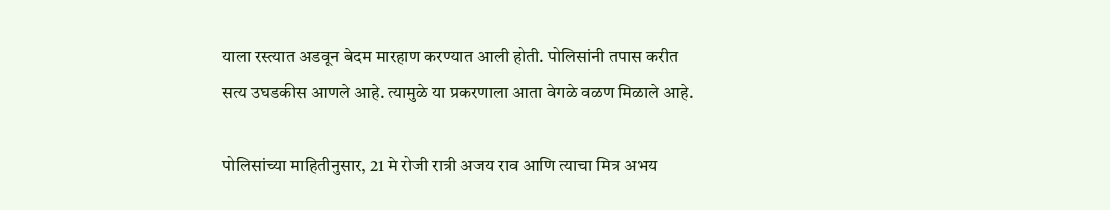याला रस्त्यात अडवून बेदम मारहाण करण्यात आली होती. पोलिसांनी तपास करीत सत्य उघडकीस आणले आहे. त्यामुळे या प्रकरणाला आता वेगळे वळण मिळाले आहे.

पोलिसांच्या माहितीनुसार, 21 मे रोजी रात्री अजय राव आणि त्याचा मित्र अभय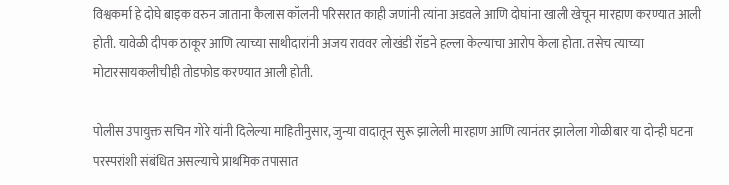विश्वकर्मा हे दोघे बाइक वरुन जाताना कैलास कॉलनी परिसरात काही जणांनी त्यांना अडवले आणि दोघांना खाली खेचून मारहाण करण्यात आली होती. यावेळी दीपक ठाकूर आणि त्याच्या साथीदारांनी अजय राववर लोखंडी रॉडने हल्ला केल्याचा आरोप केला होता. तसेच त्याच्या मोटारसायकलीचीही तोडफोड करण्यात आली होती.

पोलीस उपायुक्त सचिन गोरे यांनी दिलेल्या माहितीनुसार, जुन्या वादातून सुरू झालेली मारहाण आणि त्यानंतर झालेला गोळीबार या दोन्ही घटना परस्परांशी संबंधित असल्याचे प्राथमिक तपासात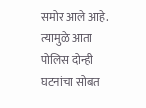समोर आले आहे. त्यामुळे आता पोलिस दोन्ही घटनांचा सोबत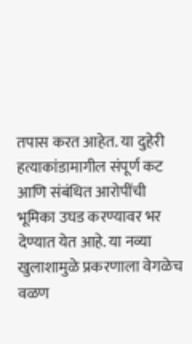तपास करत आहेत. या दुहेरी हत्याकांडामागील संपूर्ण कट आणि संबंधित आरोपींची भूमिका उघड करण्यावर भर देण्यात येत आहे. या नव्या खुलाशामुळे प्रकरणाला वेगळेच वळण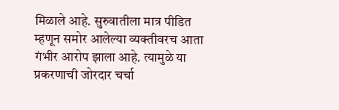मिळाले आहे. सुरुवातीला मात्र पीडित म्हणून समोर आलेल्या व्यक्तीवरच आता गंभीर आरोप झाला आहे. त्यामुळे या प्रकरणाची जोरदार चर्चा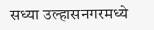सध्या उल्हासनगरमध्ये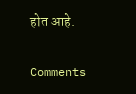होत आहे.

Comments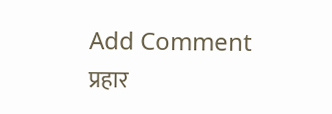Add Comment
प्रहार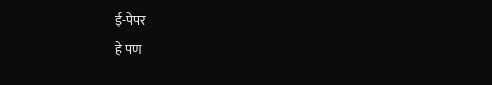ई-पेपर
हे पण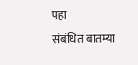पहा
संबंधित बातम्या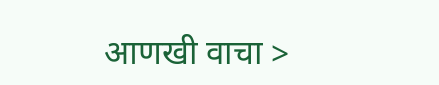आणखी वाचा >